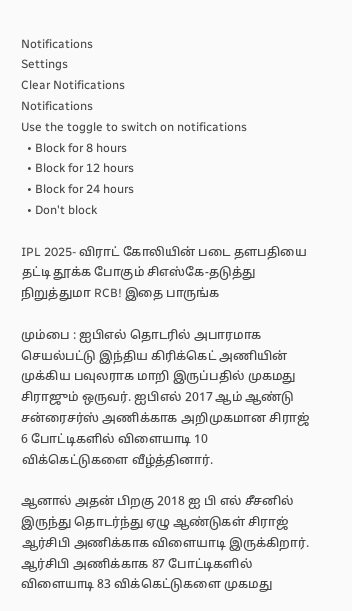Notifications
Settings
Clear Notifications
Notifications
Use the toggle to switch on notifications
  • Block for 8 hours
  • Block for 12 hours
  • Block for 24 hours
  • Don't block

IPL 2025- விராட் கோலியின் படை தளபதியை தட்டி தூக்க போகும் சிஎஸ்கே-தடுத்து நிறுத்துமா RCB! இதை பாருங்க

மும்பை : ஐபிஎல் தொடரில் அபாரமாக செயல்பட்டு இந்திய கிரிக்கெட் அணியின் முக்கிய பவுலராக மாறி இருப்பதில் முகமது சிராஜும் ஒருவர். ஐபிஎல் 2017 ஆம் ஆண்டு சன்ரைசர்ஸ் அணிக்காக அறிமுகமான சிராஜ் 6 போட்டிகளில் விளையாடி 10 விக்கெட்டுகளை வீழ்த்தினார்.

ஆனால் அதன் பிறகு 2018 ஐ பி எல் சீசனில் இருந்து தொடர்ந்து ஏழு ஆண்டுகள் சிராஜ் ஆர்சிபி அணிக்காக விளையாடி இருக்கிறார். ஆர்சிபி அணிக்காக 87 போட்டிகளில் விளையாடி 83 விக்கெட்டுகளை முகமது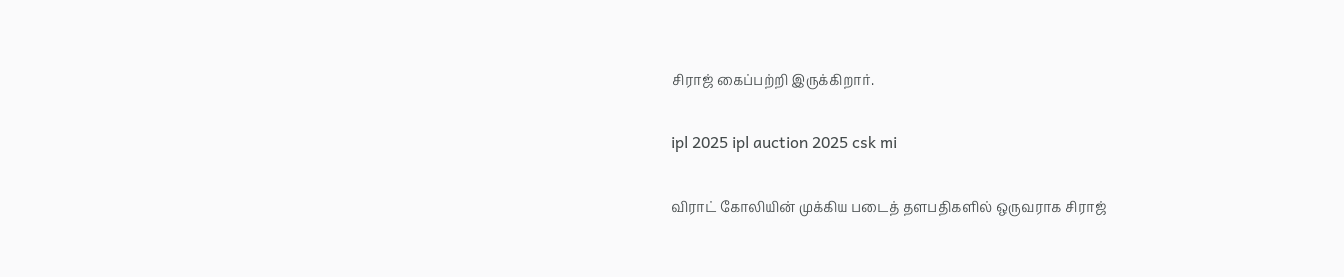சிராஜ் கைப்பற்றி இருக்கிறார்.

ipl 2025 ipl auction 2025 csk mi

விராட் கோலியின் முக்கிய படைத் தளபதிகளில் ஒருவராக சிராஜ்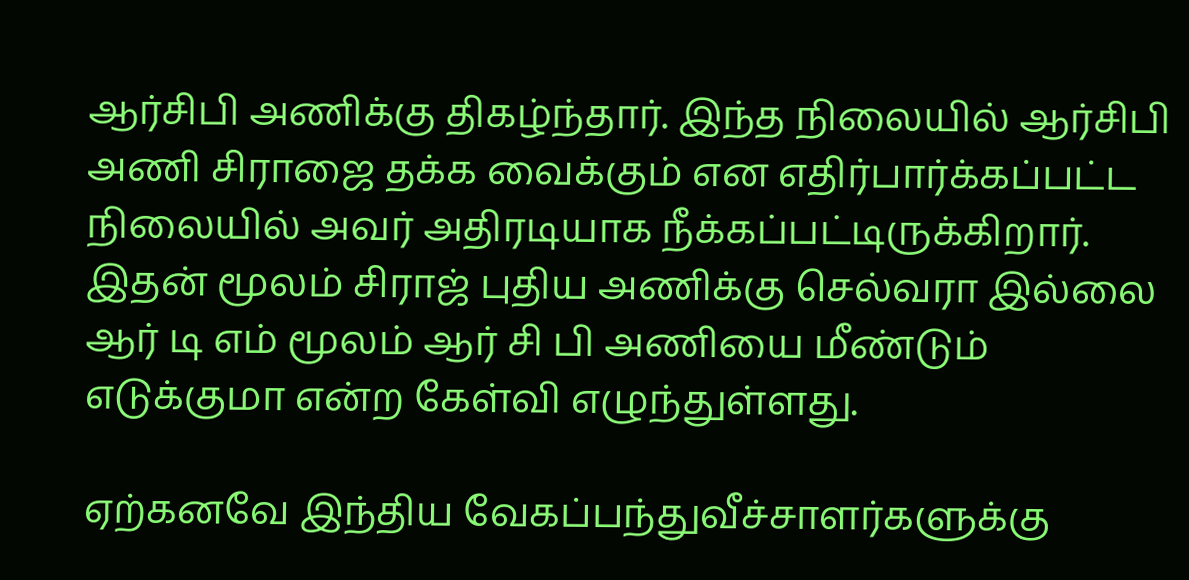ஆர்சிபி அணிக்கு திகழ்ந்தார். இந்த நிலையில் ஆர்சிபி அணி சிராஜை தக்க வைக்கும் என எதிர்பார்க்கப்பட்ட நிலையில் அவர் அதிரடியாக நீக்கப்பட்டிருக்கிறார். இதன் மூலம் சிராஜ் புதிய அணிக்கு செல்வரா இல்லை ஆர் டி எம் மூலம் ஆர் சி பி அணியை மீண்டும் எடுக்குமா என்ற கேள்வி எழுந்துள்ளது.

ஏற்கனவே இந்திய வேகப்பந்துவீச்சாளர்களுக்கு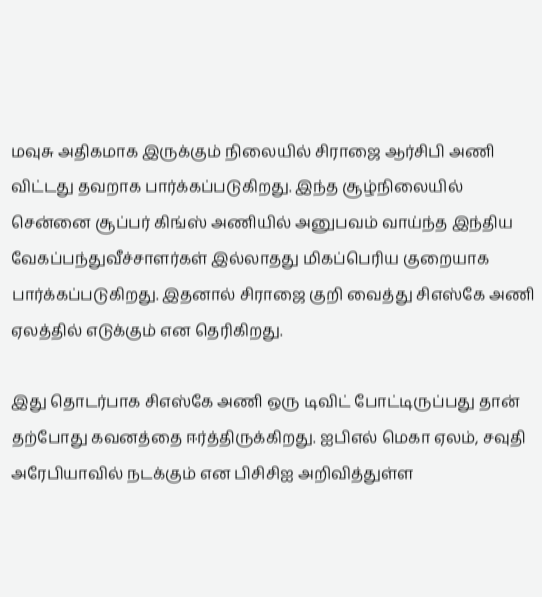மவுசு அதிகமாக இருக்கும் நிலையில் சிராஜை ஆர்சிபி அணி விட்டது தவறாக பார்க்கப்படுகிறது. இந்த சூழ்நிலையில் சென்னை சூப்பர் கிங்ஸ் அணியில் அனுபவம் வாய்ந்த இந்திய வேகப்பந்துவீச்சாளர்கள் இல்லாதது மிகப்பெரிய குறையாக பார்க்கப்படுகிறது. இதனால் சிராஜை குறி வைத்து சிஎஸ்கே அணி ஏலத்தில் எடுக்கும் என தெரிகிறது.

இது தொடர்பாக சிஎஸ்கே அணி ஒரு டிவிட் போட்டிருப்பது தான் தற்போது கவனத்தை ஈர்த்திருக்கிறது. ஐபிஎல் மெகா ஏலம், சவுதி அரேபியாவில் நடக்கும் என பிசிசிஐ அறிவித்துள்ள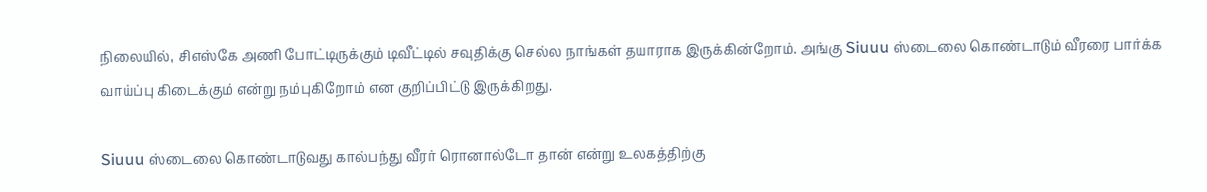நிலையில், சிஎஸ்கே அணி போட்டிருக்கும் டிவீட்டில் சவுதிக்கு செல்ல நாங்கள் தயாராக இருக்கின்றோம். அங்கு Siuuu ஸ்டைலை கொண்டாடும் வீரரை பார்க்க வாய்ப்பு கிடைக்கும் என்று நம்புகிறோம் என குறிப்பிட்டு இருக்கிறது.

Siuuu ஸ்டைலை கொண்டாடுவது கால்பந்து வீரர் ரொனால்டோ தான் என்று உலகத்திற்கு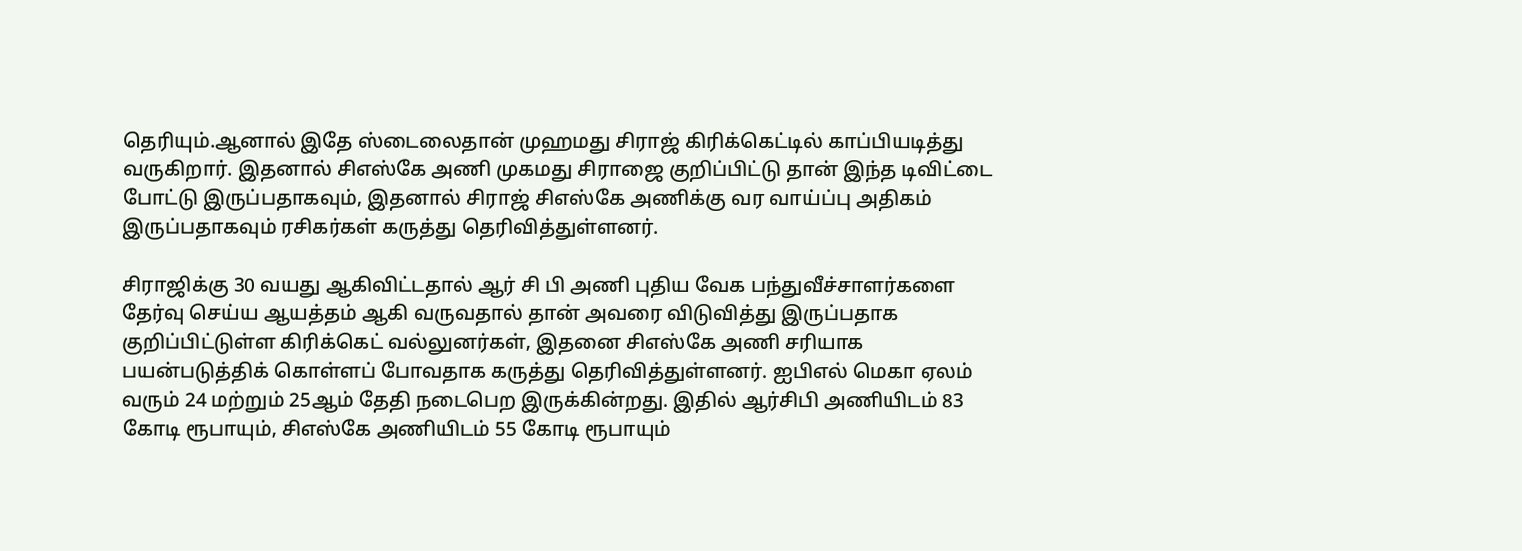தெரியும்.ஆனால் இதே ஸ்டைலைதான் முஹமது சிராஜ் கிரிக்கெட்டில் காப்பியடித்து வருகிறார். இதனால் சிஎஸ்கே அணி முகமது சிராஜை குறிப்பிட்டு தான் இந்த டிவிட்டை போட்டு இருப்பதாகவும், இதனால் சிராஜ் சிஎஸ்கே அணிக்கு வர வாய்ப்பு அதிகம் இருப்பதாகவும் ரசிகர்கள் கருத்து தெரிவித்துள்ளனர்.

சிராஜிக்கு 30 வயது ஆகிவிட்டதால் ஆர் சி பி அணி புதிய வேக பந்துவீச்சாளர்களை தேர்வு செய்ய ஆயத்தம் ஆகி வருவதால் தான் அவரை விடுவித்து இருப்பதாக குறிப்பிட்டுள்ள கிரிக்கெட் வல்லுனர்கள், இதனை சிஎஸ்கே அணி சரியாக பயன்படுத்திக் கொள்ளப் போவதாக கருத்து தெரிவித்துள்ளனர். ஐபிஎல் மெகா ஏலம் வரும் 24 மற்றும் 25ஆம் தேதி நடைபெற இருக்கின்றது. இதில் ஆர்சிபி அணியிடம் 83 கோடி ரூபாயும், சிஎஸ்கே அணியிடம் 55 கோடி ரூபாயும்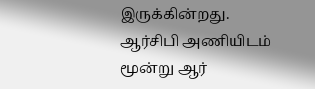இருக்கின்றது. ஆர்சிபி அணியிடம் மூன்று ஆர்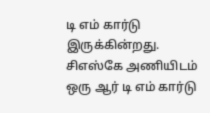டி எம் கார்டு இருக்கின்றது. சிஎஸ்கே அணியிடம் ஒரு ஆர் டி எம் கார்டு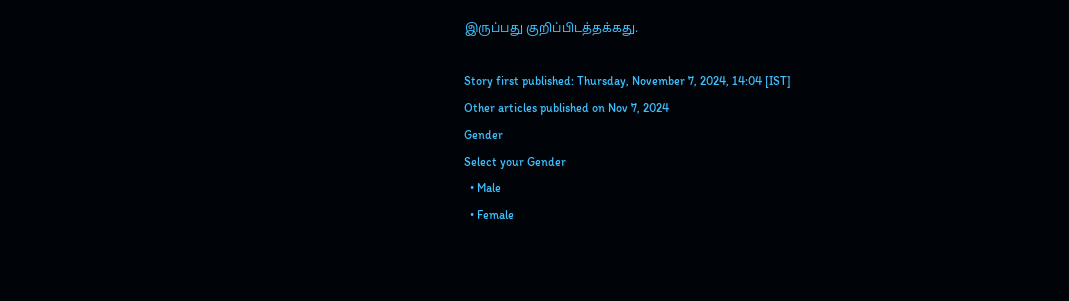இருப்பது குறிப்பிடத்தக்கது.

Story first published: Thursday, November 7, 2024, 14:04 [IST]
Other articles published on Nov 7, 2024
Gender
Select your Gender
  • Male
  • Female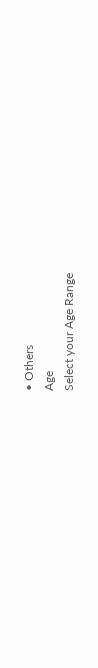• Others
Age
Select your Age Range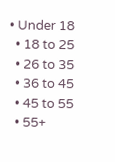• Under 18
  • 18 to 25
  • 26 to 35
  • 36 to 45
  • 45 to 55
  • 55+